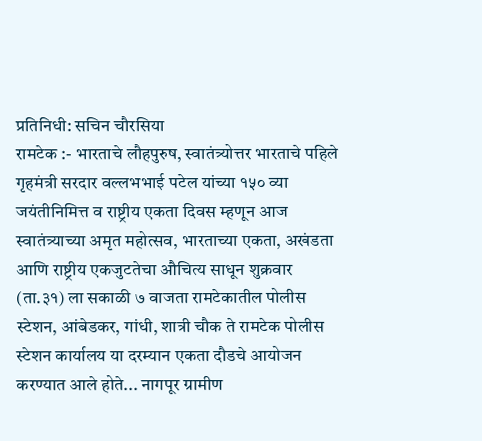प्रतिनिधी: सचिन चौरसिया
रामटेक :- भारताचे लौहपुरुष, स्वातंत्र्योत्तर भारताचे पहिले गृहमंत्री सरदार वल्लभभाई पटेल यांच्या १५० व्या जयंतीनिमित्त व राष्ट्रीय एकता दिवस म्हणून आज स्वातंत्र्याच्या अमृत महोत्सव, भारताच्या एकता, अखंडता आणि राष्ट्रीय एकजुटतेचा औचित्य साधून शुक्रवार (ता.३१) ला सकाळी ७ वाजता रामटेकातील पोलीस स्टेशन, आंबेडकर, गांधी, शात्री चौक ते रामटेक पोलीस स्टेशन कार्यालय या दरम्यान एकता दौडचे आयोजन करण्यात आले होते... नागपूर ग्रामीण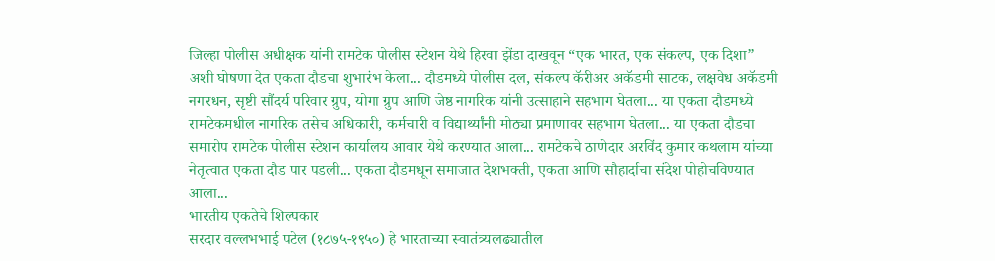जिल्हा पोलीस अधीक्षक यांनी रामटेक पोलीस स्टेशन येथे हिरवा झेंडा दाखवून “एक भारत, एक संकल्प, एक दिशा” अशी घोषणा देत एकता दौडचा शुभारंभ केला... दौडमध्ये पोलीस दल, संकल्प कॅरीअर अकॅडमी साटक, लक्षवेध अकॅडमी नगरधन, सृष्टी सौंदर्य परिवार ग्रुप, योगा ग्रुप आणि जेष्ठ नागरिक यांनी उत्साहाने सहभाग घेतला... या एकता दौडमध्ये रामटेकमधील नागरिक तसेच अधिकारी, कर्मचारी व विद्यार्थ्यांनी मोठ्या प्रमाणावर सहभाग घेतला... या एकता दौडचा समारोप रामटेक पोलीस स्टेशन कार्यालय आवार येथे करण्यात आला... रामटेकचे ठाणेदार अरविंद कुमार कथलाम यांच्या नेतृत्वात एकता दौड पार पडली... एकता दौडमधून समाजात देशभक्ती, एकता आणि सौहार्दाचा संदेश पोहोचविण्यात आला...
भारतीय एकतेचे शिल्पकार
सरदार वल्लभभाई पटेल (१८७५-१९५०) हे भारताच्या स्वातंत्र्यलढ्यातील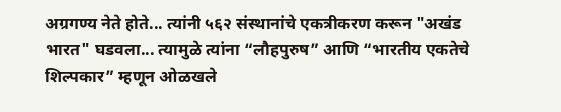अग्रगण्य नेते होते... त्यांनी ५६२ संस्थानांचे एकत्रीकरण करून "अखंड भारत" घडवला... त्यामुळे त्यांना “लौहपुरुष” आणि “भारतीय एकतेचे शिल्पकार” म्हणून ओळखले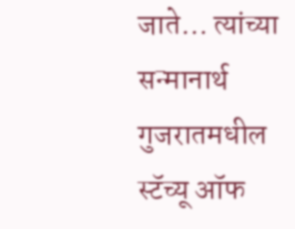जाते... त्यांच्या सन्मानार्थ गुजरातमधील स्टॅच्यू ऑफ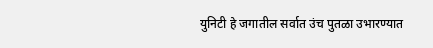युनिटी हे जगातील सर्वात उंच पुतळा उभारण्यात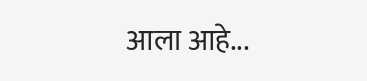आला आहे...